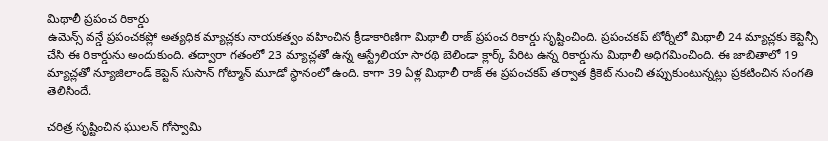మిథాలీ ప్రపంచ రికార్డు
ఉమెన్స్ వన్డే ప్రపంచకప్లో అత్యధిక మ్యాచ్లకు నాయకత్వం వహించిన క్రీడాకారిణిగా మిథాలీ రాజ్ ప్రపంచ రికార్డు సృష్టించింది. ప్రపంచకప్ టోర్నీలో మిథాలీ 24 మ్యాచ్లకు కెప్టెన్సీ చేసి ఈ రికార్డును అందుకుంది. తద్వారా గతంలో 23 మ్యాచ్లతో ఉన్న ఆస్ట్రేలియా సారథి బెలిండా క్లార్క్ పేరిట ఉన్న రికార్డును మిథాలీ అధిగమించింది. ఈ జాబితాలో 19 మ్యాచ్లతో న్యూజిలాండ్ కెప్టెన్ సుసాన్ గోట్మాన్ మూడో స్థానంలో ఉంది. కాగా 39 ఏళ్ల మిథాలీ రాజ్ ఈ ప్రపంచకప్ తర్వాత క్రికెట్ నుంచి తప్పుకుంటున్నట్లు ప్రకటించిన సంగతి తెలిసిందే.

చరిత్ర సృష్టించిన ఘులన్ గోస్వామి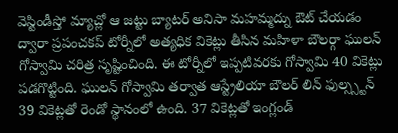వెస్టిండీస్తో మ్యాచ్లో ఆ జట్టు బ్యాటర్ అనిసా మహమ్మద్ను ఔట్ చేయడం ద్వారా ప్రపంచకప్ టోర్నీలో అత్యధిక వికెట్లు తీసిన మహిళా బౌలర్గా ఘులన్ గోస్వామి చరిత్ర సృష్టించింది. ఈ టోర్నీలో ఇప్పటివరకు గోస్వామి 40 వికెట్లు పడగొట్టింది. ఘులన్ గోస్వామి తర్వాత ఆస్ట్రేలియా బౌలర్ లిన్ ఫుల్స్స్టన్ 39 వికెట్లతో రెండో స్థానంలో ఉంది. 37 వికెట్లతో ఇంగ్లండ్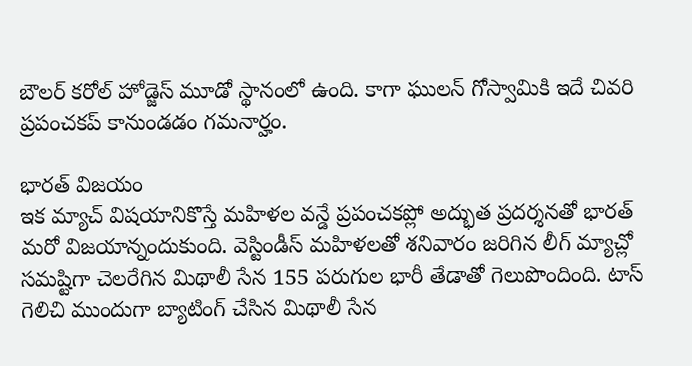బౌలర్ కరోల్ హోడ్జెస్ మూడో స్థానంలో ఉంది. కాగా ఘులన్ గోస్వామికి ఇదే చివరి ప్రపంచకప్ కానుండడం గమనార్హం.

భారత్ విజయం
ఇక మ్యాచ్ విషయానికొస్తే మహిళల వన్డే ప్రపంచకప్లో అద్భుత ప్రదర్శనతో భారత్ మరో విజయాన్నందుకుంది. వెస్టిండీస్ మహిళలతో శనివారం జరిగిన లీగ్ మ్యాచ్లో సమష్టిగా చెలరేగిన మిథాలీ సేన 155 పరుగుల భారీ తేడాతో గెలుపొందింది. టాస్ గెలిచి ముందుగా బ్యాటింగ్ చేసిన మిథాలీ సేన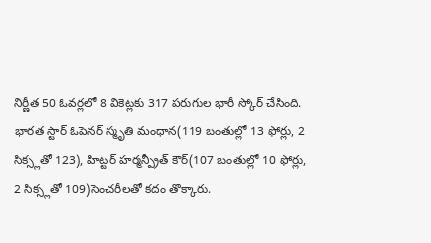నిర్ణీత 50 ఓవర్లలో 8 వికెట్లకు 317 పరుగుల భారీ స్కోర్ చేసింది. భారత స్టార్ ఓపెనర్ స్మృతి మంధాన(119 బంతుల్లో 13 ఫోర్లు, 2 సిక్స్లతో 123), హిట్టర్ హర్మన్ప్రీత్ కౌర్(107 బంతుల్లో 10 ఫోర్లు, 2 సిక్స్లతో 109)సెంచరీలతో కదం తొక్కారు.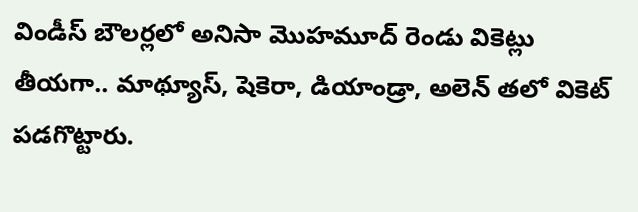విండీస్ బౌలర్లలో అనిసా మొహమూద్ రెండు వికెట్లు తీయగా.. మాథ్యూస్, షెకెరా, డియాండ్రా, అలెన్ తలో వికెట్ పడగొట్టారు.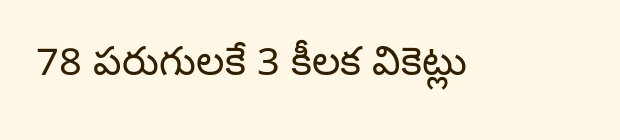78 పరుగులకే 3 కీలక వికెట్లు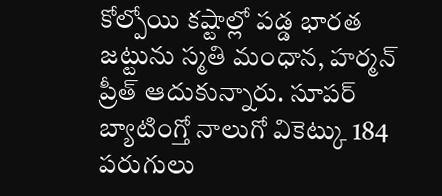కోల్పోయి కష్టాల్లో పడ్డ భారత జట్టును స్మతి మంధాన, హర్మన్ ప్రీత్ ఆదుకున్నారు. సూపర్ బ్యాటింగ్తో నాలుగో వికెట్కు 184 పరుగులు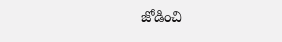జోడించి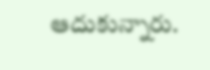ఆదుకున్నారు.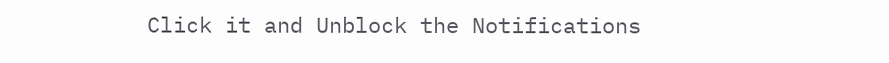Click it and Unblock the Notifications